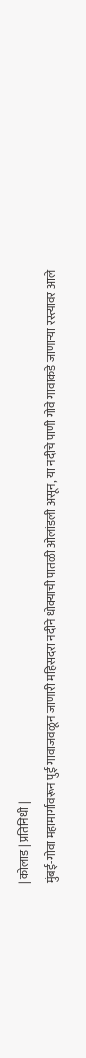| कोलाड | प्रतिनिधी |
मुंबई-गोवा महामार्गावरून पुई गावाजवळून जाणारी महिसदरा नदीने धोक्याची पातळी ओलांडली असून, या नदीचे पाणी गोवे गावाकडे जाणाऱ्या रस्त्यावर आले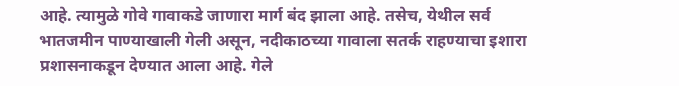आहे. त्यामुळे गोवे गावाकडे जाणारा मार्ग बंद झाला आहे. तसेच, येथील सर्व भातजमीन पाण्याखाली गेली असून, नदीकाठच्या गावाला सतर्क राहण्याचा इशारा प्रशासनाकडून देण्यात आला आहे. गेले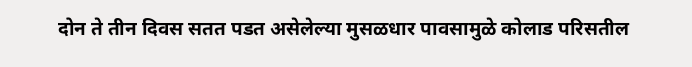दोन ते तीन दिवस सतत पडत असेलेल्या मुसळधार पावसामुळे कोलाड परिसतील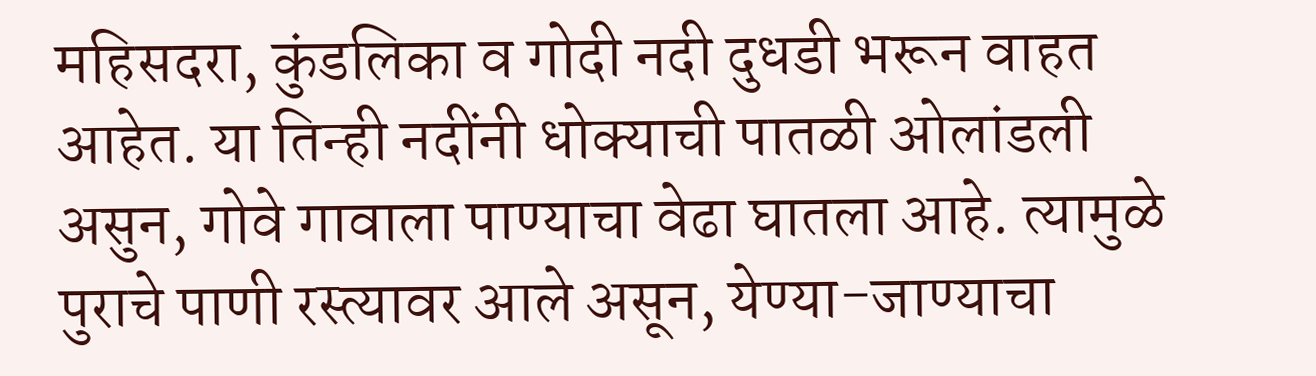महिसदरा, कुंडलिका व गोदी नदी दुधडी भरून वाहत आहेत. या तिन्ही नदींनी धोक्याची पातळी ओलांडली असुन, गोवे गावाला पाण्याचा वेढा घातला आहे. त्यामुळे पुराचे पाणी रस्त्यावर आले असून, येण्या-जाण्याचा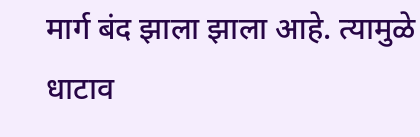मार्ग बंद झाला झाला आहे. त्यामुळे धाटाव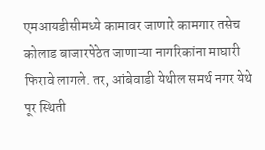एमआयडीसीमध्ये कामावर जाणारे कामगार तसेच कोलाड बाजारपेठेत जाणाऱ्या नागरिकांना माघारी फिरावे लागले. तर, आंबेवाडी येथील समर्थ नगर येथे पूर स्थिती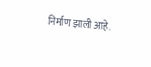निर्माण झाली आहे.